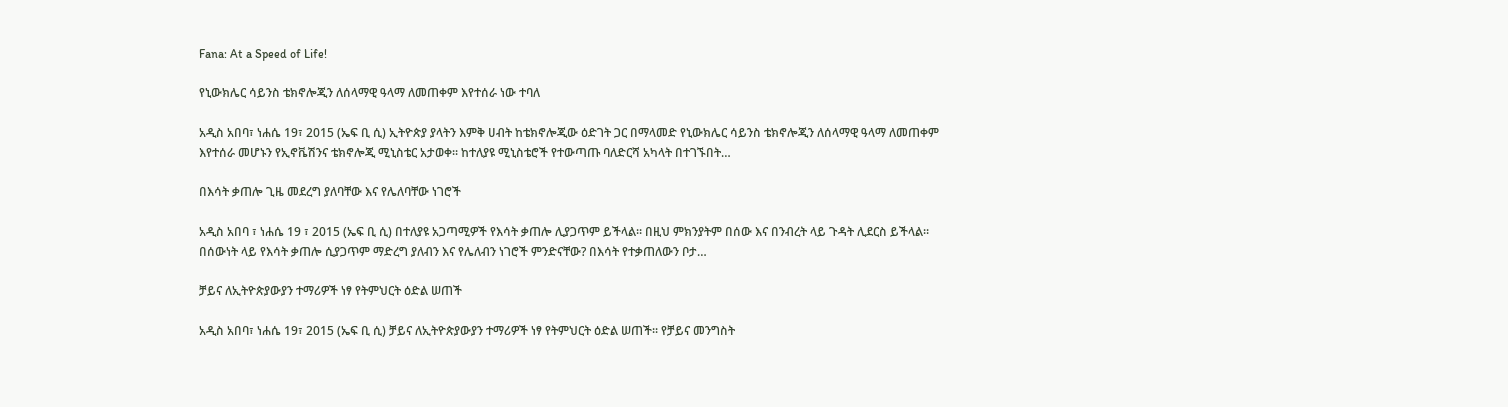Fana: At a Speed of Life!

የኒውክሌር ሳይንስ ቴክኖሎጂን ለሰላማዊ ዓላማ ለመጠቀም እየተሰራ ነው ተባለ

አዲስ አበባ፣ ነሐሴ 19፣ 2015 (ኤፍ ቢ ሲ) ኢትዮጵያ ያላትን እምቅ ሀብት ከቴክኖሎጂው ዕድገት ጋር በማላመድ የኒውክሌር ሳይንስ ቴክኖሎጂን ለሰላማዊ ዓላማ ለመጠቀም እየተሰራ መሆኑን የኢኖቬሽንና ቴክኖሎጂ ሚኒስቴር አታወቀ፡፡ ከተለያዩ ሚኒስቴሮች የተውጣጡ ባለድርሻ አካላት በተገኙበት…

በእሳት ቃጠሎ ጊዜ መደረግ ያለባቸው እና የሌለባቸው ነገሮች

አዲስ አበባ ፣ ነሐሴ 19 ፣ 2015 (ኤፍ ቢ ሲ) በተለያዩ አጋጣሚዎች የእሳት ቃጠሎ ሊያጋጥም ይችላል። በዚህ ምክንያትም በሰው እና በንብረት ላይ ጉዳት ሊደርስ ይችላል። በሰውነት ላይ የእሳት ቃጠሎ ሲያጋጥም ማድረግ ያለብን እና የሌለብን ነገሮች ምንድናቸው? በእሳት የተቃጠለውን ቦታ…

ቻይና ለኢትዮጵያውያን ተማሪዎች ነፃ የትምህርት ዕድል ሠጠች

አዲስ አበባ፣ ነሐሴ 19፣ 2015 (ኤፍ ቢ ሲ) ቻይና ለኢትዮጵያውያን ተማሪዎች ነፃ የትምህርት ዕድል ሠጠች፡፡ የቻይና መንግስት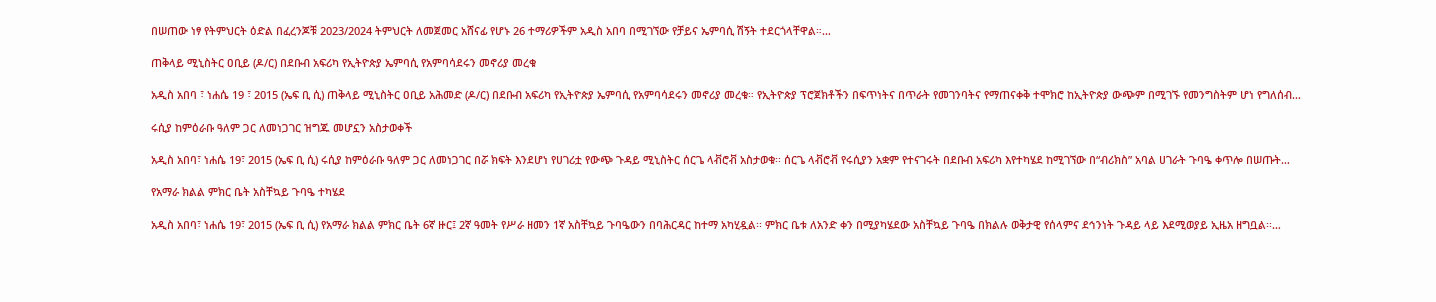በሠጠው ነፃ የትምህርት ዕድል በፈረንጆቹ 2023/2024 ትምህርት ለመጀመር አሸናፊ የሆኑ 26 ተማሪዎችም አዲስ አበባ በሚገኘው የቻይና ኤምባሲ ሽኝት ተደርጎላቸዋል።…

ጠቅላይ ሚኒስትር ዐቢይ (ዶ/ር) በደቡብ አፍሪካ የኢትዮጵያ ኤምባሲ የአምባሳደሩን መኖሪያ መረቁ

አዲስ አበባ ፣ ነሐሴ 19 ፣ 2015 (ኤፍ ቢ ሲ) ጠቅላይ ሚኒስትር ዐቢይ አሕመድ (ዶ/ር) በደቡብ አፍሪካ የኢትዮጵያ ኤምባሲ የአምባሳደሩን መኖሪያ መረቁ። የኢትዮጵያ ፕሮጀክቶችን በፍጥነትና በጥራት የመገንባትና የማጠናቀቅ ተሞክሮ ከኢትዮጵያ ውጭም በሚገኙ የመንግስትም ሆነ የግለሰብ…

ሩሲያ ከምዕራቡ ዓለም ጋር ለመነጋገር ዝግጁ መሆኗን አስታወቀች

አዲስ አበባ፣ ነሐሴ 19፣ 2015 (ኤፍ ቢ ሲ) ሩሲያ ከምዕራቡ ዓለም ጋር ለመነጋገር በሯ ክፍት እንደሆነ የሀገሪቷ የውጭ ጉዳይ ሚኒስትር ሰርጌ ላቭሮቭ አስታወቁ፡፡ ሰርጌ ላቭሮቭ የሩሲያን አቋም የተናገሩት በደቡብ አፍሪካ እየተካሄደ ከሚገኘው በ“ብሪክስ” አባል ሀገራት ጉባዔ ቀጥሎ በሠጡት…

የአማራ ክልል ምክር ቤት አስቸኳይ ጉባዔ ተካሄደ

አዲስ አበባ፣ ነሐሴ 19፣ 2015 (ኤፍ ቢ ሲ) የአማራ ክልል ምክር ቤት 6ኛ ዙር፤ 2ኛ ዓመት የሥራ ዘመን 1ኛ አስቸኳይ ጉባዔውን በባሕርዳር ከተማ አካሂዷል፡፡ ምክር ቤቱ ለአንድ ቀን በሚያካሄደው አስቸኳይ ጉባዔ በክልሉ ወቅታዊ የሰላምና ደኅንነት ጉዳይ ላይ እደሚወያይ ኢዜአ ዘግቧል፡፡…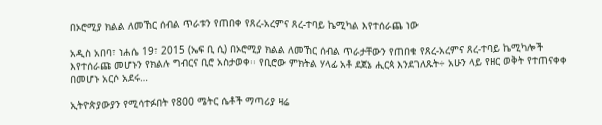በኦሮሚያ ክልል ለመኸር ሰብል ጥራቱን የጠበቀ የጸረ-አረምና ጸረ-ተባይ ኬሚካል እየተሰራጨ ነው

አዲስ አበባ፣ ነሐሴ 19፣ 2015 (ኤፍ ቢ ሲ) በኦሮሚያ ክልል ለመኸር ሰብል ጥራታቸውን የጠበቁ የጸረ-አረምና ጸረ-ተባይ ኬሚካሎች እየተሰራጩ መሆኑን የክልሉ ግብርና ቢሮ አስታወቀ፡፡ የቢሮው ምክትል ሃላፊ አቶ ደጀኔ ሒርጳ እንደገለጹት÷ አሁን ላይ የዘር ወቅት የተጠናቀቀ በመሆኑ አርሶ አደሩ…

ኢትዮጵያውያን የሚሳተፉበት የ800 ሜትር ሴቶች ማጣሪያ ዛሬ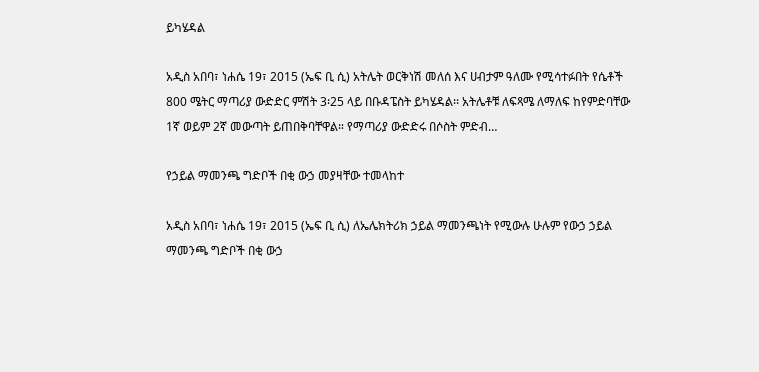ይካሄዳል

አዲስ አበባ፣ ነሐሴ 19፣ 2015 (ኤፍ ቢ ሲ) አትሌት ወርቅነሽ መለሰ እና ሀብታም ዓለሙ የሚሳተፉበት የሴቶች 800 ሜትር ማጣሪያ ውድድር ምሽት 3፡25 ላይ በቡዳፔስት ይካሄዳል፡፡ አትሌቶቹ ለፍጻሜ ለማለፍ ከየምድባቸው 1ኛ ወይም 2ኛ መውጣት ይጠበቅባቸዋል። የማጣሪያ ውድድሩ በሶስት ምድብ…

የኃይል ማመንጫ ግድቦች በቂ ውኃ መያዛቸው ተመላከተ

አዲስ አበባ፣ ነሐሴ 19፣ 2015 (ኤፍ ቢ ሲ) ለኤሌክትሪክ ኃይል ማመንጫነት የሚውሉ ሁሉም የውኃ ኃይል ማመንጫ ግድቦች በቂ ውኃ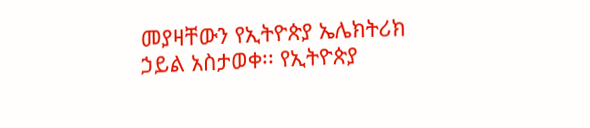መያዛቸውን የኢትዮጵያ ኤሌክትሪክ ኃይል አስታወቀ፡፡ የኢትዮጵያ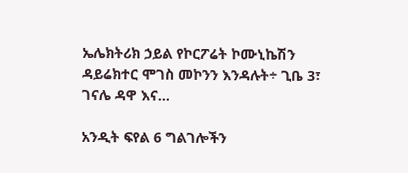ኤሌክትሪክ ኃይል የኮርፖሬት ኮሙኒኬሽን ዳይሬክተር ሞገስ መኮንን እንዳሉት÷ ጊቤ 3፣ ገናሌ ዳዋ እና…

አንዲት ፍየል 6 ግልገሎችን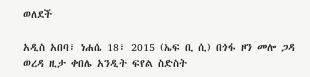ወለደች

አዲስ አበባ፣ ነሐሴ 18፣ 2015 (ኤፍ ቢ ሲ) በጎፋ ዞን መሎ ጋዳ ወረዳ ዚታ ቀበሌ አንዲት ፍየል ስድስት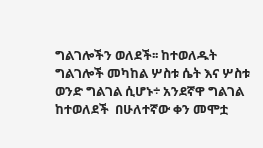ግልገሎችን ወለደች፡፡ ከተወለዱት ግልገሎች መካከል ሦስቱ ሴት እና ሦስቱ ወንድ ግልገል ሲሆኑ÷ አንደኛዋ ግልገል ከተወለደች  በሁለተኛው ቀን መሞቷ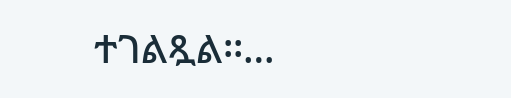ተገልጿል፡፡…